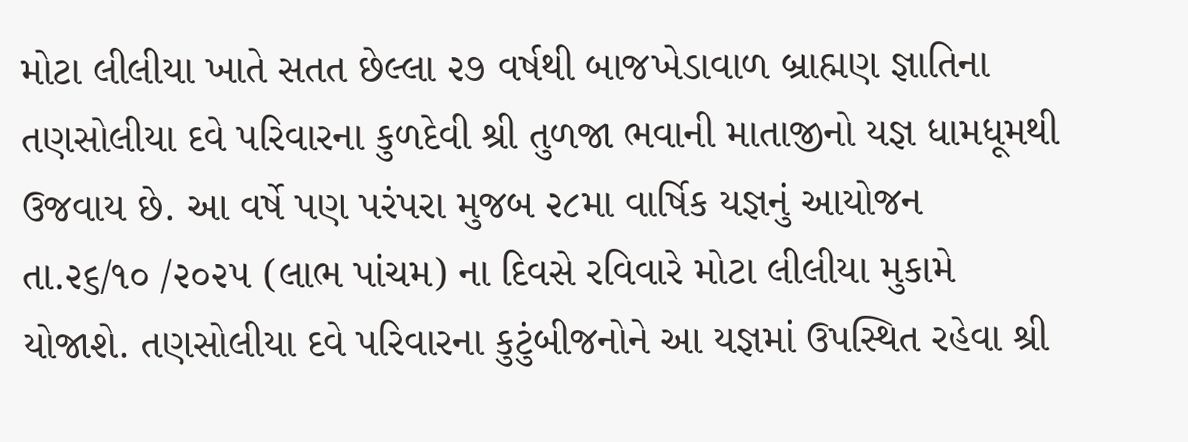મોટા લીલીયા ખાતે સતત છેલ્લા ૨૭ વર્ષથી બાજખેડાવાળ બ્રાહ્મણ જ્ઞાતિના તણસોલીયા દવે પરિવારના કુળદેવી શ્રી તુળજા ભવાની માતાજીનો યજ્ઞ ધામધૂમથી ઉજવાય છે. આ વર્ષે પણ પરંપરા મુજબ ૨૮મા વાર્ષિક યજ્ઞનું આયોજન તા.૨૬/૧૦ /૨૦૨૫ (લાભ પાંચમ) ના દિવસે રવિવારે મોટા લીલીયા મુકામે યોજાશે. તણસોલીયા દવે પરિવારના કુટુંબીજનોને આ યજ્ઞમાં ઉપસ્થિત રહેવા શ્રી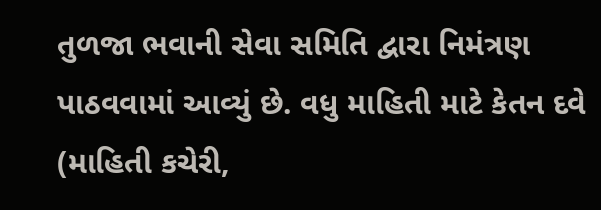તુળજા ભવાની સેવા સમિતિ દ્વારા નિમંત્રણ પાઠવવામાં આવ્યું છે. વધુ માહિતી માટે કેતન દવે (માહિતી કચેરી,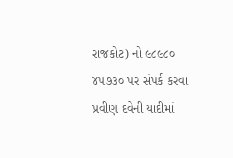રાજકોટ) નો ૯૮૯૮૦ ૪૫૭૩૦ પર સંપર્ક કરવા પ્રવીણ દવેની યાદીમાં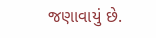જણાવાયું છે.